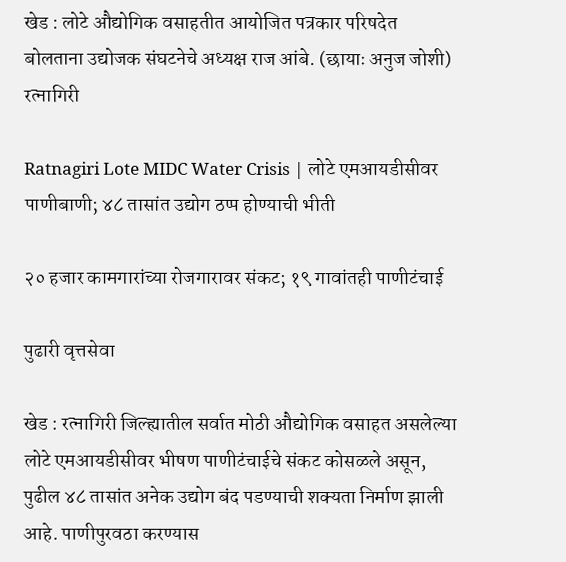खेड : लोटे औद्योगिक वसाहतीत आयोजित पत्रकार परिषदेत बोलताना उद्योजक संघटनेचे अध्यक्ष राज आंबे. (छायाः अनुज जोशी)
रत्नागिरी

Ratnagiri Lote MIDC Water Crisis | लोटे एमआयडीसीवर पाणीबाणी; ४८ तासांत उद्योग ठप्प होण्याची भीती

२० हजार कामगारांच्या रोजगारावर संकट; १९ गावांतही पाणीटंचाई

पुढारी वृत्तसेवा

खेड : रत्नागिरी जिल्ह्यातील सर्वात मोठी औद्योगिक वसाहत असलेल्या लोटे एमआयडीसीवर भीषण पाणीटंचाईचे संकट कोसळले असून, पुढील ४८ तासांत अनेक उद्योग बंद पडण्याची शक्यता निर्माण झाली आहे. पाणीपुरवठा करण्यास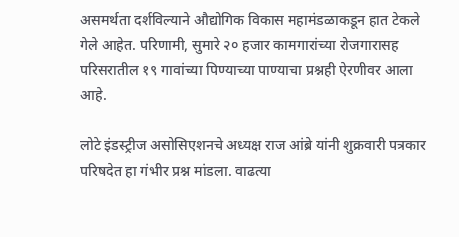असमर्थता दर्शविल्याने औद्योगिक विकास महामंडळाकडून हात टेकले गेले आहेत. परिणामी, सुमारे २० हजार कामगारांच्या रोजगारासह परिसरातील १९ गावांच्या पिण्याच्या पाण्याचा प्रश्नही ऐरणीवर आला आहे.

लोटे इंडस्ट्रीज असोसिएशनचे अध्यक्ष राज आंब्रे यांनी शुक्रवारी पत्रकार परिषदेत हा गंभीर प्रश्न मांडला. वाढत्या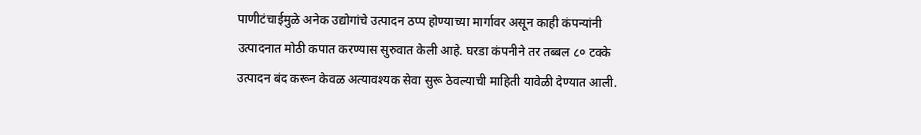पाणीटंचाईमुळे अनेक उद्योगांचे उत्पादन ठप्प होण्याच्या मार्गावर असून काही कंपन्यांनी उत्पादनात मोठी कपात करण्यास सुरुवात केली आहे. घरडा कंपनीने तर तब्बल ८० टक्के उत्पादन बंद करून केवळ अत्यावश्यक सेवा सुरू ठेवल्याची माहिती यावेळी देण्यात आली.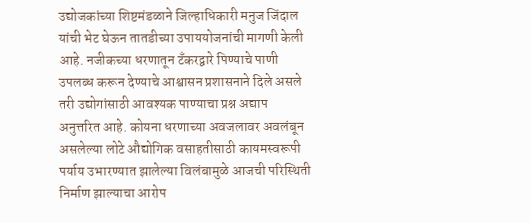उद्योजकांच्या शिष्टमंडळाने जिल्हाधिकारी मनुज जिंदाल यांची भेट घेऊन तातडीच्या उपाययोजनांची मागणी केली आहे. नजीकच्या धरणातून टँकरद्वारे पिण्याचे पाणी उपलब्ध करून देण्याचे आश्वासन प्रशासनाने दिले असले तरी उद्योगांसाठी आवश्यक पाण्याचा प्रश्न अद्याप अनुत्तरित आहे. कोयना धरणाच्या अवजलावर अवलंबून असलेल्या लोटे औद्योगिक वसाहतीसाठी कायमस्वरूपी पर्याय उभारण्यात झालेल्या विलंबामुळे आजची परिस्थिती निर्माण झाल्याचा आरोप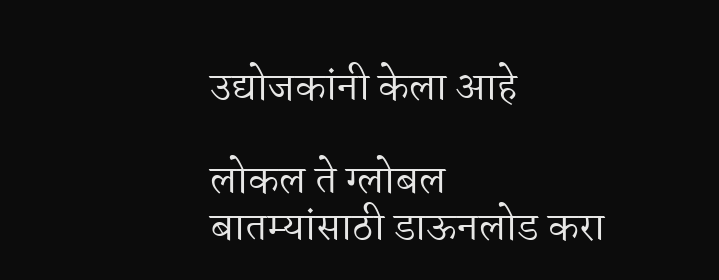उद्योजकांनी केला आहे

लोकल ते ग्लोबल बातम्यांसाठी डाऊनलोड करा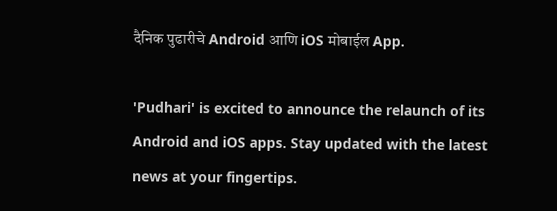दैनिक पुढारीचे Android आणि iOS मोबाईल App.

'Pudhari' is excited to announce the relaunch of its Android and iOS apps. Stay updated with the latest news at your fingertips.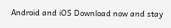Android and iOS Download now and stay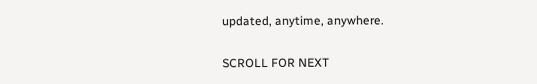updated, anytime, anywhere.

SCROLL FOR NEXT